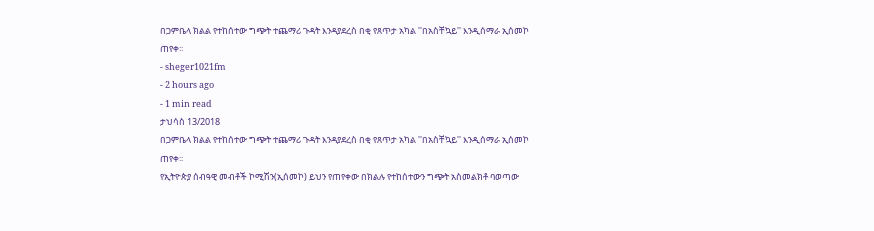በጋምቤላ ክልል የተከሰተው ግጭት ተጨማሪ ጉዳት እንዳያደረስ በቂ የጸጥታ አካል ''በአስቸኳይ'' እንዲሰማራ ኢሰመኮ ጠየቀ፡፡
- sheger1021fm
- 2 hours ago
- 1 min read
ታህሳስ 13/2018
በጋምቤላ ክልል የተከሰተው ግጭት ተጨማሪ ጉዳት እንዳያደረስ በቂ የጸጥታ አካል ''በአስቸኳይ'' እንዲሰማራ ኢሰመኮ ጠየቀ፡፡
የኢትዮጵያ ሰብዓዊ መብቶች ኮሚሽን(ኢሰመኮ) ይህን የጠየቀው በክልሉ የተከሰተውን ግጭት አስመልክቶ ባወጣው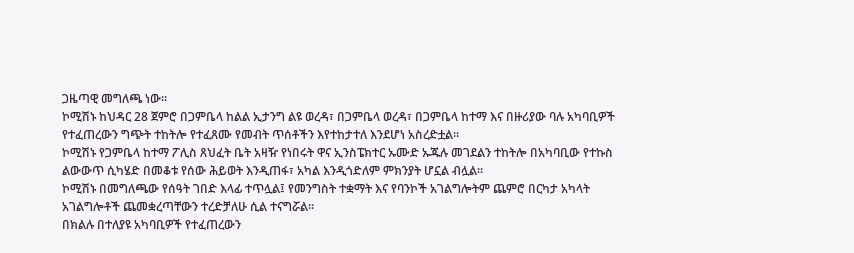ጋዜጣዊ መግለጫ ነው፡፡
ኮሚሽኑ ከህዳር 28 ጀምሮ በጋምቤላ ከልል ኢታንግ ልዩ ወረዳ፣ በጋምቤላ ወረዳ፣ በጋምቤላ ከተማ እና በዙሪያው ባሉ አካባቢዎች የተፈጠረውን ግጭት ተከትሎ የተፈጸሙ የመብት ጥሰቶችን እየተከታተለ እንደሆነ አስረድቷል።
ኮሚሽኑ የጋምቤላ ከተማ ፖሊስ ጸህፈት ቤት አዛዥ የነበሩት ዋና ኢንስፔክተር ኡሙድ ኡጁሉ መገደልን ተከትሎ በአካባቢው የተኩስ ልውውጥ ሲካሄድ በመቆቱ የሰው ሕይወት እንዲጠፋ፣ አካል እንዲጎድለም ምክንያት ሆኗል ብሏል።
ኮሚሽኑ በመግለጫው የሰዓት ገበድ እላፊ ተጥሏል፤ የመንግስት ተቋማት እና የባንኮች አገልግሎትም ጨምሮ በርካታ አካላት አገልግሎቶች ጨመቋረጣቸውን ተረድቻለሁ ሲል ተናግሯል፡፡
በክልሉ በተለያዩ አካባቢዎች የተፈጠረውን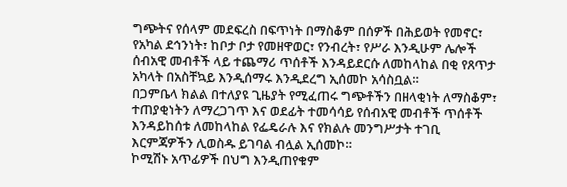ግጭትና የሰላም መደፍረስ በፍጥነት በማስቆም በሰዎች በሕይወት የመኖር፣ የአካል ደኅንነት፣ ከቦታ ቦታ የመዘዋወር፣ የንብረት፣ የሥራ እንዲሁም ሌሎች ሰብአዊ መብቶች ላይ ተጨማሪ ጥሰቶች እንዳይደርሱ ለመከላከል በቂ የጸጥታ አካላት በአስቸኳይ እንዲሰማሩ እንዲደረግ ኢሰመኮ አሳስቧል።
በጋምቤላ ክልል በተለያዩ ጊዜያት የሚፈጠሩ ግጭቶችን በዘላቂነት ለማስቆም፣ ተጠያቂነትን ለማረጋገጥ እና ወደፊት ተመሳሳይ የሰብአዊ መብቶች ጥሰቶች እንዳይከሰቱ ለመከላከል የፌዴራሉ እና የክልሉ መንግሥታት ተገቢ እርምጃዎችን ሊወስዱ ይገባል ብሏል ኢሰመኮ።
ኮሚሽኑ አጥፊዎች በህግ እንዲጠየቁም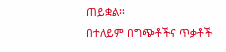ጠይቋል፡፡
በተለይም በግጭቶችና ጥቃቶች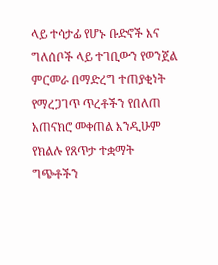ላይ ተሳታፊ የሆኑ ቡድኖች እና ግለሰቦች ላይ ተገቢውን የወንጀል ምርመራ በማድረግ ተጠያቂነት የማረጋገጥ ጥረቶችን የበለጠ አጠናክሮ መቀጠል እንዲሁም የክልሉ የጸጥታ ተቋማት ግጭቶችን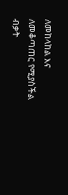ለመከላከል እና ለመቆጣጠር የሚያስችል ብቃት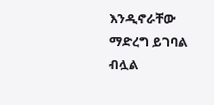እንዲኖራቸው ማድረግ ይገባል ብሏል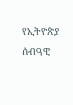የኢትዮጵያ ሰብዓዊ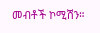መብቶች ኮሚሽን።